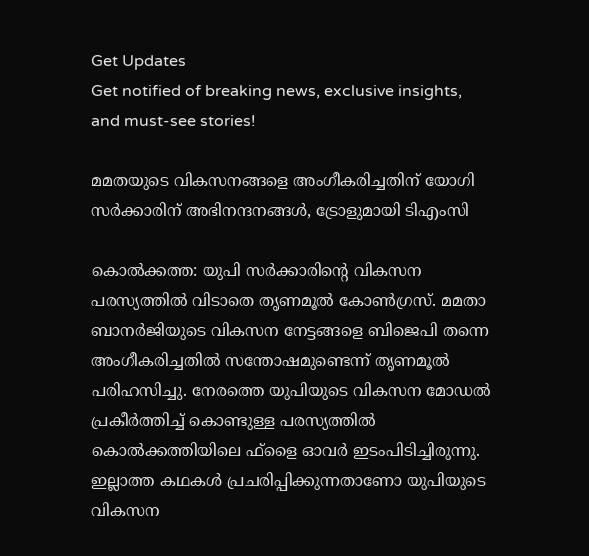Get Updates
Get notified of breaking news, exclusive insights, and must-see stories!

മമതയുടെ വികസനങ്ങളെ അംഗീകരിച്ചതിന് യോഗി സര്‍ക്കാരിന് അഭിനന്ദനങ്ങള്‍, ട്രോളുമായി ടിഎംസി

കൊല്‍ക്കത്ത: യുപി സര്‍ക്കാരിന്റെ വികസന പരസ്യത്തില്‍ വിടാതെ തൃണമൂല്‍ കോണ്‍ഗ്രസ്. മമതാ ബാനര്‍ജിയുടെ വികസന നേട്ടങ്ങളെ ബിജെപി തന്നെ അംഗീകരിച്ചതില്‍ സന്തോഷമുണ്ടെന്ന് തൃണമൂല്‍ പരിഹസിച്ചു. നേരത്തെ യുപിയുടെ വികസന മോഡല്‍ പ്രകീര്‍ത്തിച്ച് കൊണ്ടുള്ള പരസ്യത്തില്‍ കൊല്‍ക്കത്തിയിലെ ഫ്‌ളൈ ഓവര്‍ ഇടംപിടിച്ചിരുന്നു. ഇല്ലാത്ത കഥകള്‍ പ്രചരിപ്പിക്കുന്നതാണോ യുപിയുടെ വികസന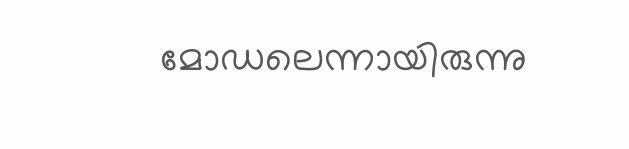മോഡലെന്നായിരുന്നു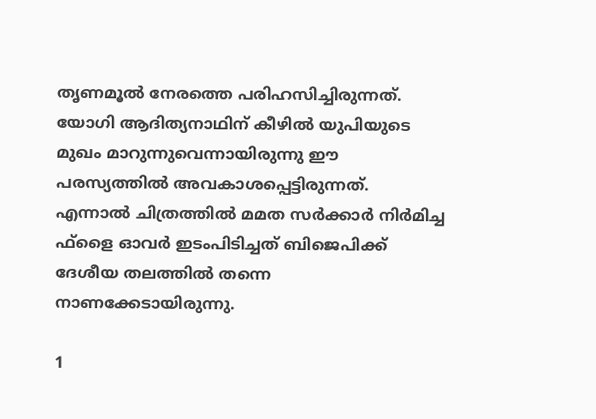തൃണമൂല്‍ നേരത്തെ പരിഹസിച്ചിരുന്നത്. യോഗി ആദിത്യനാഥിന് കീഴില്‍ യുപിയുടെ മുഖം മാറുന്നുവെന്നായിരുന്നു ഈ പരസ്യത്തില്‍ അവകാശപ്പെട്ടിരുന്നത്. എന്നാല്‍ ചിത്രത്തില്‍ മമത സര്‍ക്കാര്‍ നിര്‍മിച്ച ഫ്‌ളൈ ഓവര്‍ ഇടംപിടിച്ചത് ബിജെപിക്ക് ദേശീയ തലത്തില്‍ തന്നെ നാണക്കേടായിരുന്നു.

1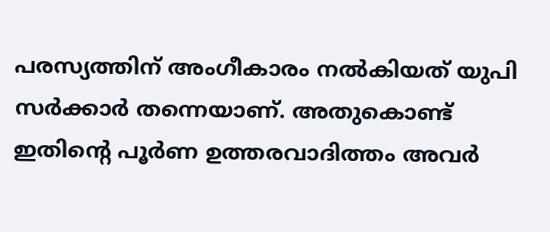പരസ്യത്തിന് അംഗീകാരം നല്‍കിയത് യുപി സര്‍ക്കാര്‍ തന്നെയാണ്. അതുകൊണ്ട് ഇതിന്റെ പൂര്‍ണ ഉത്തരവാദിത്തം അവര്‍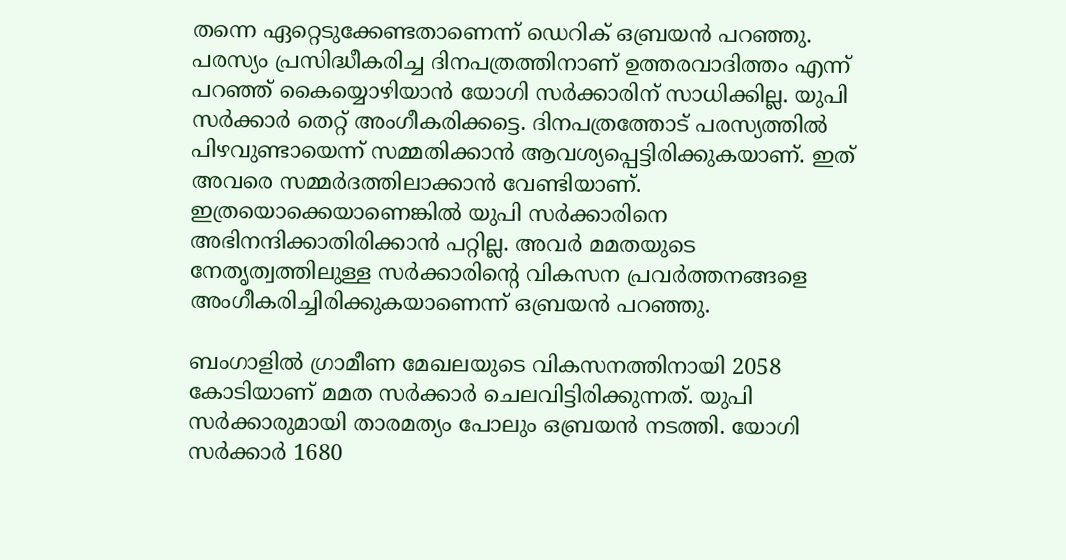തന്നെ ഏറ്റെടുക്കേണ്ടതാണെന്ന് ഡെറിക് ഒബ്രയന്‍ പറഞ്ഞു. പരസ്യം പ്രസിദ്ധീകരിച്ച ദിനപത്രത്തിനാണ് ഉത്തരവാദിത്തം എന്ന് പറഞ്ഞ് കൈയ്യൊഴിയാന്‍ യോഗി സര്‍ക്കാരിന് സാധിക്കില്ല. യുപി സര്‍ക്കാര്‍ തെറ്റ് അംഗീകരിക്കട്ടെ. ദിനപത്രത്തോട് പരസ്യത്തില്‍ പിഴവുണ്ടായെന്ന് സമ്മതിക്കാന്‍ ആവശ്യപ്പെട്ടിരിക്കുകയാണ്. ഇത് അവരെ സമ്മര്‍ദത്തിലാക്കാന്‍ വേണ്ടിയാണ്. ഇത്രയൊക്കെയാണെങ്കില്‍ യുപി സര്‍ക്കാരിനെ അഭിനന്ദിക്കാതിരിക്കാന്‍ പറ്റില്ല. അവര്‍ മമതയുടെ നേതൃത്വത്തിലുള്ള സര്‍ക്കാരിന്റെ വികസന പ്രവര്‍ത്തനങ്ങളെ അംഗീകരിച്ചിരിക്കുകയാണെന്ന് ഒബ്രയന്‍ പറഞ്ഞു.

ബംഗാളില്‍ ഗ്രാമീണ മേഖലയുടെ വികസനത്തിനായി 2058 കോടിയാണ് മമത സര്‍ക്കാര്‍ ചെലവിട്ടിരിക്കുന്നത്. യുപി സര്‍ക്കാരുമായി താരമത്യം പോലും ഒബ്രയന്‍ നടത്തി. യോഗി സര്‍ക്കാര്‍ 1680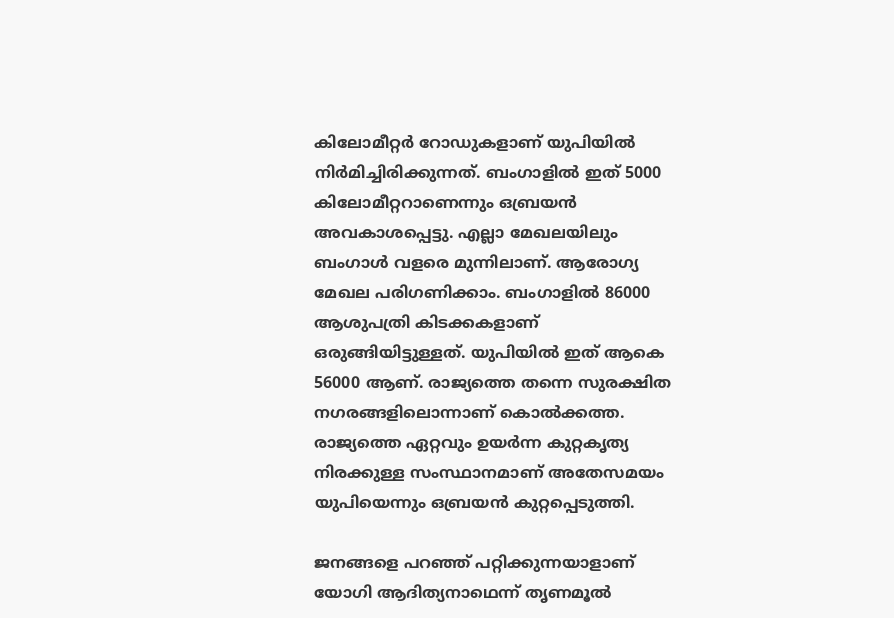കിലോമീറ്റര്‍ റോഡുകളാണ് യുപിയില്‍ നിര്‍മിച്ചിരിക്കുന്നത്. ബംഗാളില്‍ ഇത് 5000 കിലോമീറ്ററാണെന്നും ഒബ്രയന്‍ അവകാശപ്പെട്ടു. എല്ലാ മേഖലയിലും ബംഗാള്‍ വളരെ മുന്നിലാണ്. ആരോഗ്യ മേഖല പരിഗണിക്കാം. ബംഗാളില്‍ 86000 ആശുപത്രി കിടക്കകളാണ് ഒരുങ്ങിയിട്ടുള്ളത്. യുപിയില്‍ ഇത് ആകെ 56000 ആണ്. രാജ്യത്തെ തന്നെ സുരക്ഷിത നഗരങ്ങളിലൊന്നാണ് കൊല്‍ക്കത്ത. രാജ്യത്തെ ഏറ്റവും ഉയര്‍ന്ന കുറ്റകൃത്യ നിരക്കുള്ള സംസ്ഥാനമാണ് അതേസമയം യുപിയെന്നും ഒബ്രയന്‍ കുറ്റപ്പെടുത്തി.

ജനങ്ങളെ പറഞ്ഞ് പറ്റിക്കുന്നയാളാണ് യോഗി ആദിത്യനാഥെന്ന് തൃണമൂല്‍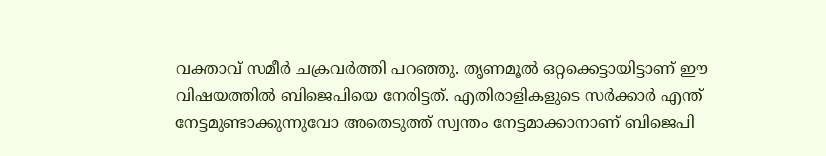വക്താവ് സമീര്‍ ചക്രവര്‍ത്തി പറഞ്ഞു. തൃണമൂല്‍ ഒറ്റക്കെട്ടായിട്ടാണ് ഈ വിഷയത്തില്‍ ബിജെപിയെ നേരിട്ടത്. എതിരാളികളുടെ സര്‍ക്കാര്‍ എന്ത് നേട്ടമുണ്ടാക്കുന്നുവോ അതെടുത്ത് സ്വന്തം നേട്ടമാക്കാനാണ് ബിജെപി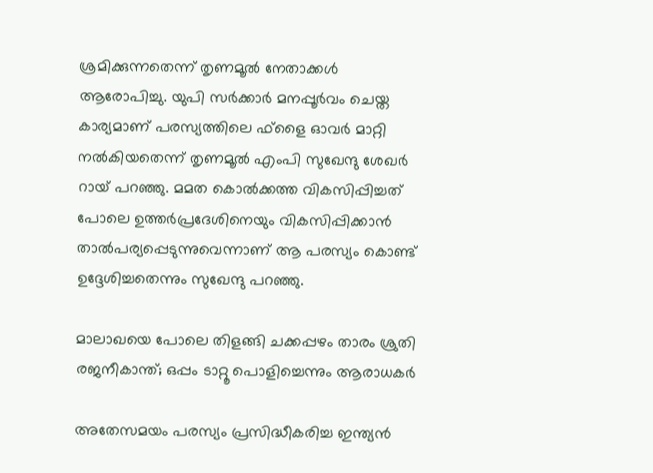ശ്രമിക്കുന്നതെന്ന് തൃണമൂല്‍ നേതാക്കള്‍ ആരോപിച്ചു. യുപി സര്‍ക്കാര്‍ മനപ്പൂര്‍വം ചെയ്ത കാര്യമാണ് പരസ്യത്തിലെ ഫ്‌ളൈ ഓവര്‍ മാറ്റി നല്‍കിയതെന്ന് തൃണമൂല്‍ എംപി സുഖേന്ദു ശേഖര്‍ റായ് പറഞ്ഞു. മമത കൊല്‍ക്കത്ത വികസിപ്പിച്ചത് പോലെ ഉത്തര്‍പ്രദേശിനെയും വികസിപ്പിക്കാന്‍ താല്‍പര്യപ്പെടുന്നുവെന്നാണ് ആ പരസ്യം കൊണ്ട് ഉദ്ദേശിച്ചതെന്നും സുഖേന്ദു പറഞ്ഞു.

മാലാഖയെ പോലെ തിളങ്ങി ചക്കപ്പഴം താരം ശ്രുതി രജനീകാന്ത്; ഒപ്പം ടാറ്റൂ പൊളിച്ചെന്നും ആരാധകര്‍

അതേസമയം പരസ്യം പ്രസിദ്ധീകരിച്ച ഇന്ത്യന്‍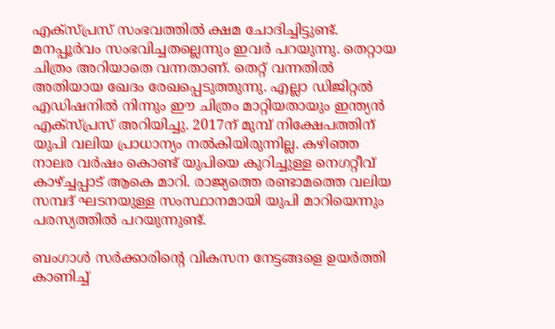എക്‌സ്പ്രസ് സംഭവത്തില്‍ ക്ഷമ ചോദിച്ചിട്ടുണ്ട്. മനപ്പൂര്‍വം സംഭവിച്ചതല്ലെന്നും ഇവര്‍ പറയുന്നു. തെറ്റായ ചിത്രം അറിയാതെ വന്നതാണ്. തെറ്റ് വന്നതില്‍ അതിയായ ഖേദം രേഖപ്പെടുത്തുന്നു. എല്ലാ ഡിജിറ്റല്‍ എഡിഷനില്‍ നിന്നും ഈ ചിത്രം മാറ്റിയതായും ഇന്ത്യന്‍ എക്‌സ്പ്രസ് അറിയിച്ചു. 2017ന് മുമ്പ് നിക്ഷേപത്തിന് യുപി വലിയ പ്രാധാന്യം നല്‍കിയിരുന്നില്ല. കഴിഞ്ഞ നാലര വര്‍ഷം കൊണ്ട് യുപിയെ കുറിച്ചുള്ള നെഗറ്റീവ് കാഴ്ച്ചപ്പാട് ആകെ മാറി. രാജ്യത്തെ രണ്ടാമത്തെ വലിയ സമ്പദ് ഘടനയുള്ള സംസ്ഥാനമായി യുപി മാറിയെന്നും പരസ്യത്തില്‍ പറയുന്നുണ്ട്.

ബംഗാള്‍ സര്‍ക്കാരിന്റെ വികസന നേട്ടങ്ങളെ ഉയര്‍ത്തി കാണിച്ച്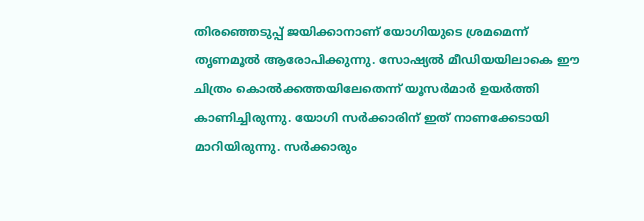തിരഞ്ഞെടുപ്പ് ജയിക്കാനാണ് യോഗിയുടെ ശ്രമമെന്ന് തൃണമൂല്‍ ആരോപിക്കുന്നു. സോഷ്യല്‍ മീഡിയയിലാകെ ഈ ചിത്രം കൊല്‍ക്കത്തയിലേതെന്ന് യൂസര്‍മാര്‍ ഉയര്‍ത്തി കാണിച്ചിരുന്നു. യോഗി സര്‍ക്കാരിന് ഇത് നാണക്കേടായി മാറിയിരുന്നു. സര്‍ക്കാരും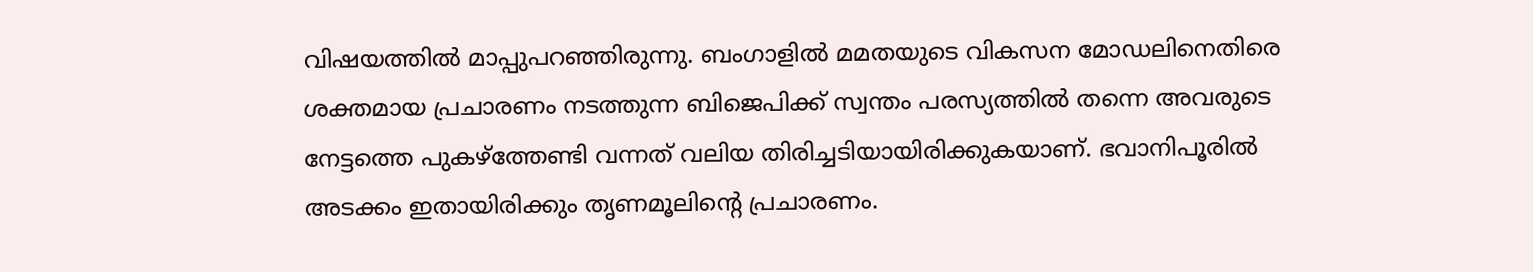വിഷയത്തില്‍ മാപ്പുപറഞ്ഞിരുന്നു. ബംഗാളില്‍ മമതയുടെ വികസന മോഡലിനെതിരെ ശക്തമായ പ്രചാരണം നടത്തുന്ന ബിജെപിക്ക് സ്വന്തം പരസ്യത്തില്‍ തന്നെ അവരുടെ നേട്ടത്തെ പുകഴ്‌ത്തേണ്ടി വന്നത് വലിയ തിരിച്ചടിയായിരിക്കുകയാണ്. ഭവാനിപൂരില്‍ അടക്കം ഇതായിരിക്കും തൃണമൂലിന്റെ പ്രചാരണം.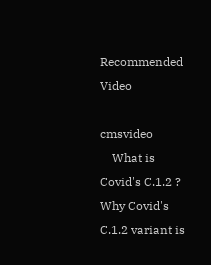Recommended Video

cmsvideo
    What is Covid's C.1.2 ? Why Covid's C.1.2 variant is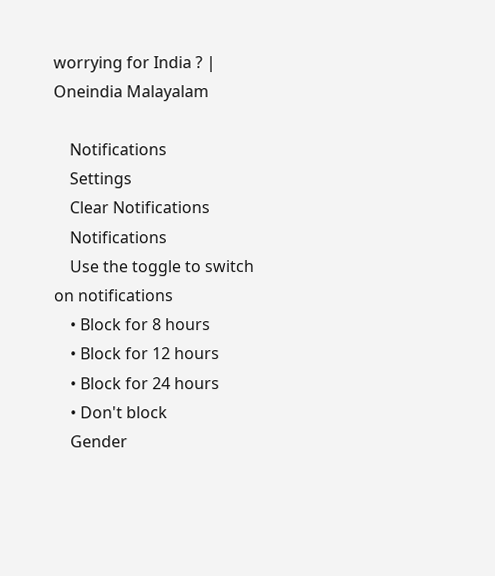worrying for India ? | Oneindia Malayalam

    Notifications
    Settings
    Clear Notifications
    Notifications
    Use the toggle to switch on notifications
    • Block for 8 hours
    • Block for 12 hours
    • Block for 24 hours
    • Don't block
    Gender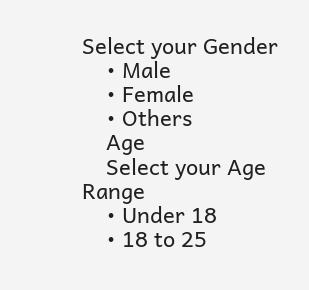Select your Gender
    • Male
    • Female
    • Others
    Age
    Select your Age Range
    • Under 18
    • 18 to 25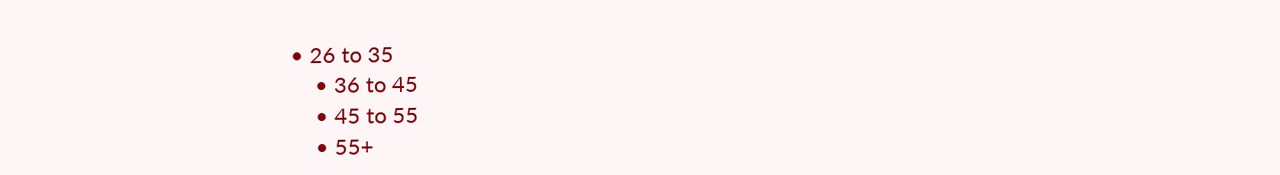• 26 to 35
    • 36 to 45
    • 45 to 55
    • 55+